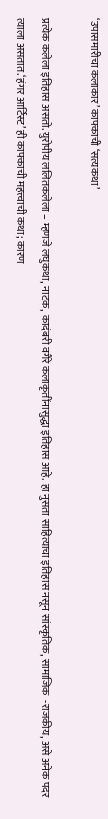‘उपासमारीचा कलाकार’ काफ्काची ‘सत्यकथा’

प्रत्येक कलेला इतिहास असतो. युरोपीय ललितकलेला – म्हणजे लघुकथा, नाटक, कादंबरी वगैरे कलाकृतींनासुद्धा इतिहास आहे. हा नुसता साहित्याचा इतिहास नसून सांस्कृतिक, सामाजिक  -राजकीय, असे अनेक पदर त्याला असतात.‘हंगर आर्टिस्ट’ ही काफ्काची महत्त्वाची कथा; कारण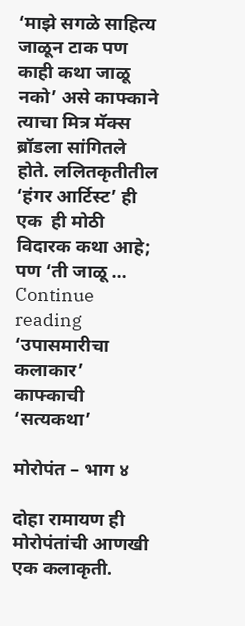‘माझे सगळे साहित्य जाळून टाक पण काही कथा जाळू नको’ असे काफ्काने त्याचा मित्र मॅक्स ब्रॉडला सांगितले होते. ललितकृतीतील ‘हंगर आर्टिस्ट’ ही एक  ही मोठी विदारक कथा आहे; पण ‘ती जाळू … Continue reading ‘उपासमारीचा कलाकार’ काफ्काची ‘सत्यकथा’

मोरोपंत – भाग ४

दोहा रामायण ही मोरोपंतांची आणखी एक कलाकृती.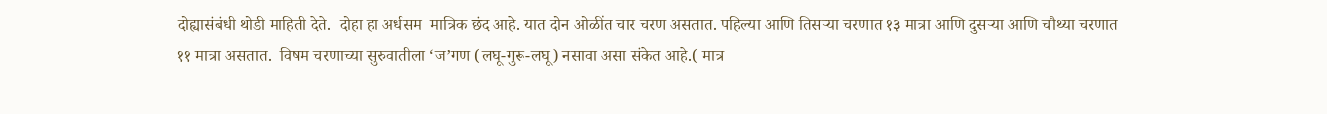दोह्यासंबंधी थोडी माहिती देते.  दोहा हा अर्धसम  मात्रिक छंद आहे. यात दोन ओळींत चार चरण असतात. पहिल्या आणि तिसऱ्या चरणात १३ मात्रा आणि दुसऱ्या आणि चौथ्या चरणात ११ मात्रा असतात.  विषम चरणाच्या सुरुवातीला ‘ज’गण (लघू-गुरू-लघू) नसावा असा संकेत आहे.( मात्र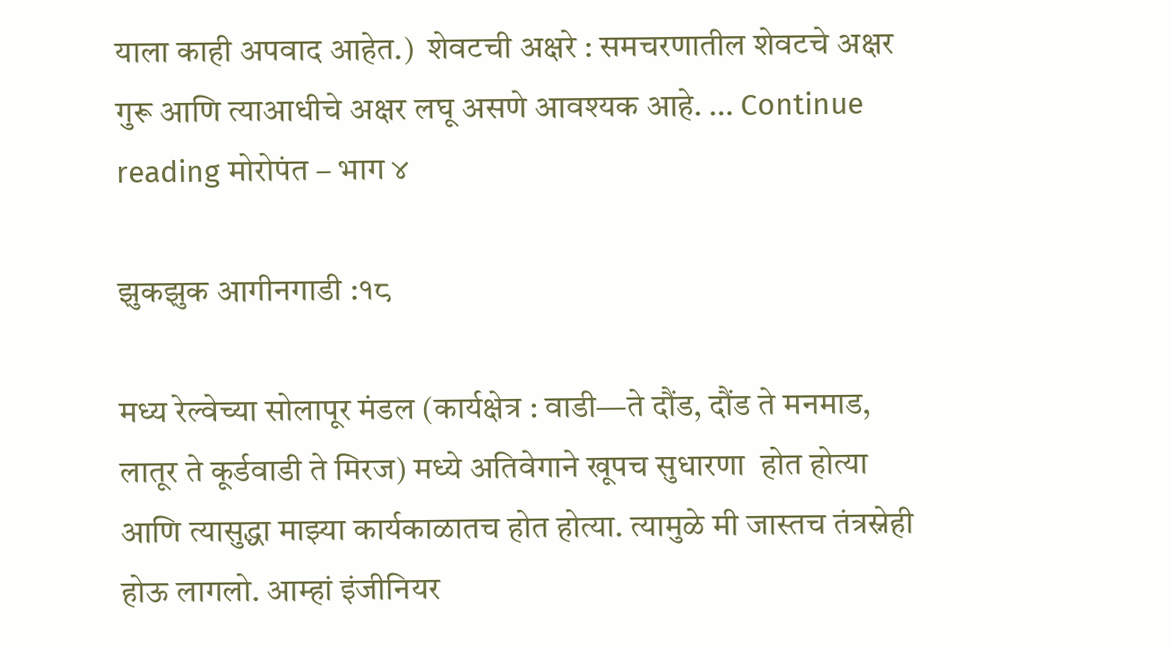याला काही अपवाद आहेत.)  शेवटची अक्षरे : समचरणातील शेवटचे अक्षर गुरू आणि त्याआधीचे अक्षर लघू असणे आवश्यक आहे. … Continue reading मोरोपंत – भाग ४

झुकझुक आगीनगाडी :१८

मध्य रेल्वेच्या सोलापूर मंडल (कार्यक्षेत्र : वाडी—ते दौंड, दौंड ते मनमाड, लातूर ते कूर्डवाडी ते मिरज) मध्ये अतिवेगाने खूपच सुधारणा  होत होत्या आणि त्यासुद्धा माझ्या कार्यकाळातच होत होत्या. त्यामुळे मी जास्तच तंत्रस्नेही होऊ लागलो. आम्हां इंजीनियर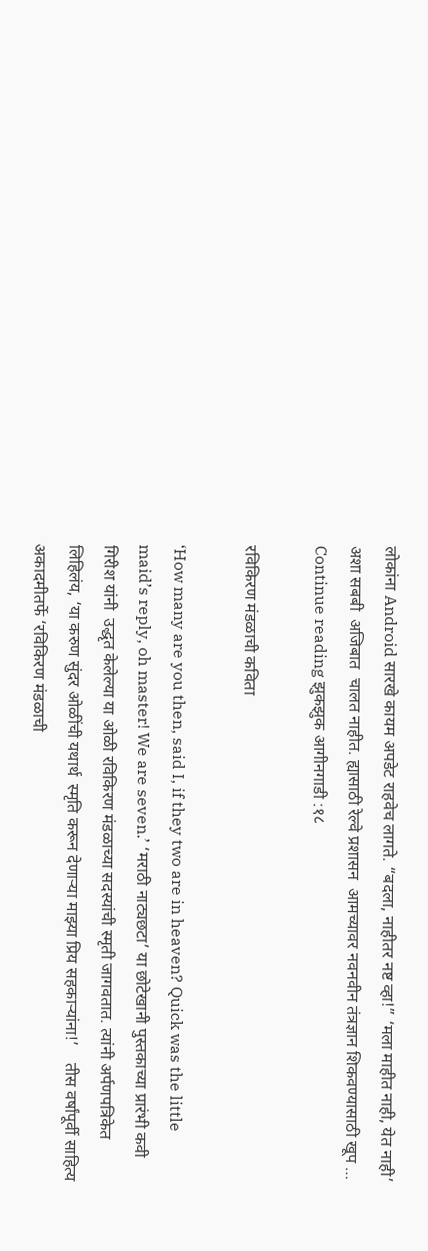लोकांना Android सारखे कायम अपडेट राहवेच लागते. “बदला, नाहीतर नष्ट व्हा!” ‘मला माहीत नाही, येत नाही’ अशा सबबी  अजिबात  चालत नाहीत. ह्यासाठी रेल्वे प्रशासन  आमच्यावर नवनवीन तंत्रज्ञान शिकवण्यासाठी खूप … Continue reading झुकझुक आगीनगाडी :१८

रविकिरण मंडळाची कविता

‘How many are you then, said I, if they two are in heaven? Quick was the little maid’s reply, oh master! We are seven.’ ‘मराठी नाट्यछटा’ या छोटेखानी पुस्तकाच्या प्रारंभी कवी गिरीश यांनी  उद्धृत केलेल्या या ओळी रविकिरण मंडळाच्या सदस्यांची स्मृती जागवतात. त्यांनी अर्पणपत्रिकेत लिहिलंय, ‘या करुण सुंदर ओळींची यथार्थ  स्मृति करून देणाऱ्या माझ्या प्रिय सहकाऱ्यांना!’    तीस वर्षांपूर्वी साहित्य अकादमीतर्फे ‘रविकिरण मंडळाची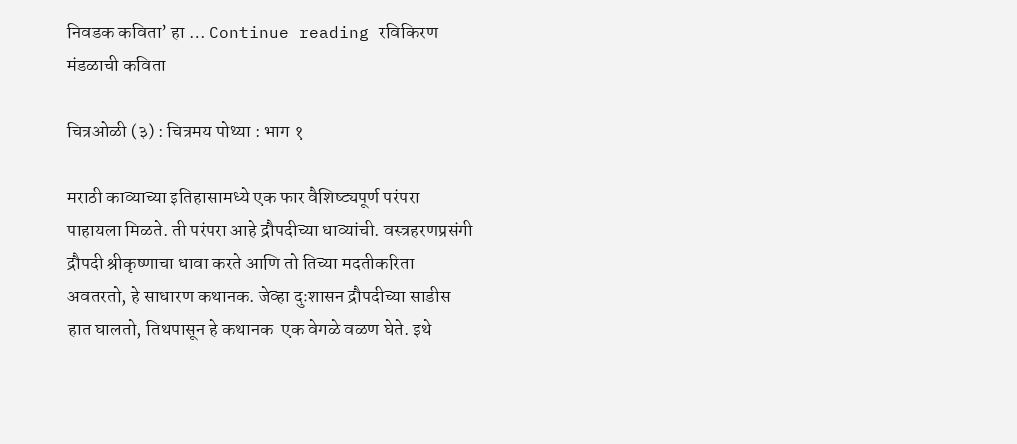निवडक कविता’ हा … Continue reading रविकिरण मंडळाची कविता

चित्रओळी (३) : चित्रमय पोथ्या : भाग १

मराठी काव्याच्या इतिहासामध्ये एक फार वैशिष्ट्यपूर्ण परंपरा पाहायला मिळते. ती परंपरा आहे द्रौपदीच्या धाव्यांची. वस्त्रहरणप्रसंगी द्रौपदी श्रीकृष्णाचा धावा करते आणि तो तिच्या मदतीकरिता अवतरतो, हे साधारण कथानक. जेव्हा दुःशासन द्रौपदीच्या साडीस हात घालतो, तिथपासून हे कथानक  एक वेगळे वळण घेते. इथे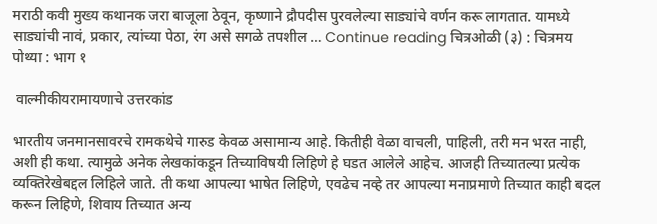मराठी कवी मुख्य कथानक जरा बाजूला ठेवून, कृष्णाने द्रौपदीस पुरवलेल्या साड्यांचे वर्णन करू लागतात. यामध्ये साड्यांची नावं, प्रकार, त्यांच्या पेठा, रंग असे सगळे तपशील … Continue reading चित्रओळी (३) : चित्रमय पोथ्या : भाग १

 वाल्मीकीयरामायणाचे उत्तरकांड

भारतीय जनमानसावरचे रामकथेचे गारुड केवळ असामान्य आहे. कितीही वेळा वाचली, पाहिली, तरी मन भरत नाही, अशी ही कथा. त्यामुळे अनेक लेखकांकडून तिच्याविषयी लिहिणे हे घडत आलेले आहेच. आजही तिच्यातल्या प्रत्येक व्यक्तिरेखेबद्दल लिहिले जाते. ती कथा आपल्या भाषेत लिहिणे, एवढेच नव्हे तर आपल्या मनाप्रमाणे तिच्यात काही बदल करून लिहिणे, शिवाय तिच्यात अन्य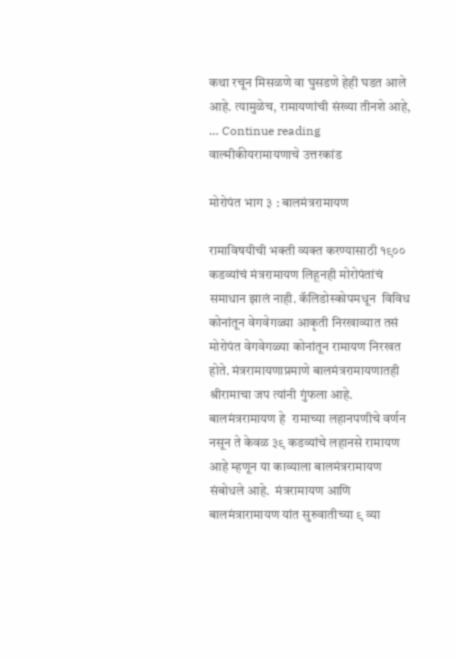कथा रचून मिसळणे वा घुसडणे हेही घडत आले आहे. त्यामुळेच, रामायणांची संख्या तीनशे आहे, … Continue reading  वाल्मीकीयरामायणाचे उत्तरकांड

मोरोपंत भाग ३ : बालमंत्ररामायण

रामाविषयीची भक्ती व्यक्त करण्यासाठी १९०० कडव्यांचं मंत्ररामायण लिहूनही मोरोपंतांचं समाधान झालं नाही. कॅलिडोस्कोपमधून  विविध कोनांतून वेगवेगळ्या आकृती निरखाव्यात तसं मोरोपंत वेगवेगळ्या कोनांतून रामायण निरखत होते. मंत्ररामायणाप्रमाणे बालमंत्ररामायणातही श्रीरामाचा जप त्यांनी गुंफला आहे.   बालमंत्ररामायण हे  रामाच्या लहानपणीचे वर्णन नसून ते केवळ ३९ कडव्यांचे लहानसे रामायण आहे म्हणून या काव्याला बालमंत्ररामायण संबोधले आहे.  मंत्ररामायण आणि बालमंत्रारामायण यांत सुरुवातीच्या ९ व्या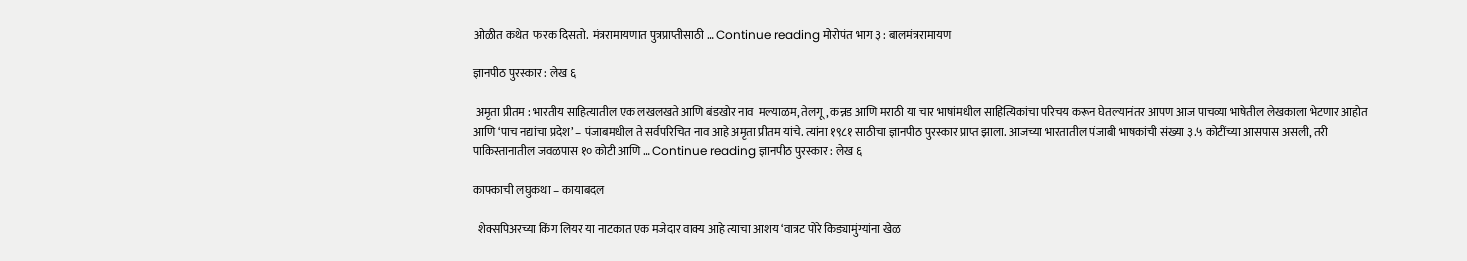ओळीत कथेत  फरक दिसतो.  मंत्ररामायणात पुत्रप्राप्तीसाठी … Continue reading मोरोपंत भाग ३ : बालमंत्ररामायण

ज्ञानपीठ पुरस्कार : लेख ६

 अमृता प्रीतम : भारतीय साहित्यातील एक लखलखते आणि बंडखोर नाव  मल्याळम, तेलगू , कन्नड आणि मराठी या चार भाषांमधील साहित्यिकांचा परिचय करून घेतल्यानंतर आपण आज पाचव्या भाषेतील लेखकाला भेटणार आहोत आणि ‘पाच नद्यांचा प्रदेश’ – पंजाबमधील ते सर्वपरिचित नाव आहे अमृता प्रीतम यांचे. त्यांना १९८१ साठीचा ज्ञानपीठ पुरस्कार प्राप्त झाला. आजच्या भारतातील पंजाबी भाषकांची संख्या ३.५ कोटींच्या आसपास असली, तरी पाकिस्तानातील जवळपास १० कोटी आणि … Continue reading ज्ञानपीठ पुरस्कार : लेख ६

काफ्काची लघुकथा – कायाबदल

  शेक्सपिअरच्या किंग लियर या नाटकात एक मजेदार वाक्य आहे त्याचा आशय ‘वात्रट पोरे किड्यामुंग्यांना खेळ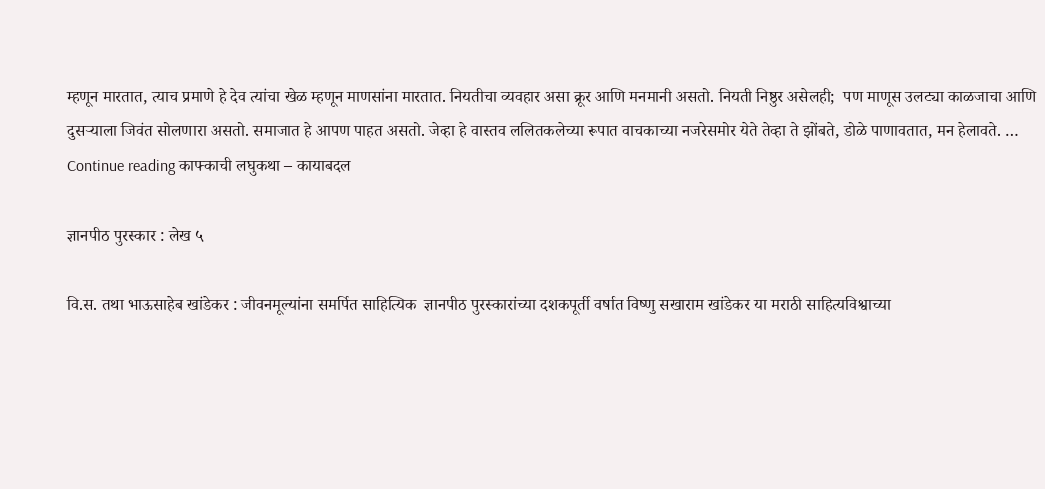म्हणून मारतात, त्याच प्रमाणे हे देव त्यांचा खेळ म्हणून माणसांना मारतात. नियतीचा व्यवहार असा क्रूर आणि मनमानी असतो. नियती निष्ठुर असेलही;  पण माणूस उलट्या काळजाचा आणि दुसऱ्याला जिवंत सोलणारा असतो. समाजात हे आपण पाहत असतो. जेव्हा हे वास्तव ललितकलेच्या रूपात वाचकाच्या नजरेसमोर येते तेव्हा ते झोंबते, डोळे पाणावतात, मन हेलावते. … Continue reading काफ्काची लघुकथा – कायाबदल

ज्ञानपीठ पुरस्कार : लेख ५

वि.स. तथा भाऊसाहेब खांडेकर : जीवनमूल्यांना समर्पित साहित्यिक  ज्ञानपीठ पुरस्कारांच्या दशकपूर्ती वर्षात विष्णु सखाराम खांडेकर या मराठी साहित्यविश्वाच्या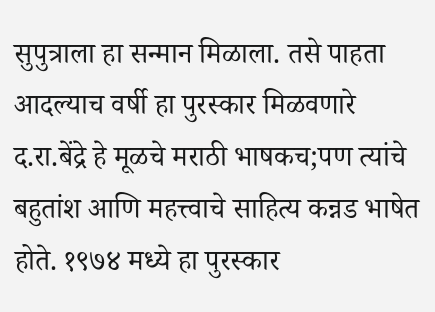सुपुत्राला हा सन्मान मिळाला. तसे पाहता आदल्याच वर्षी हा पुरस्कार मिळवणारे द.रा.बेंद्रे हे मूळचे मराठी भाषकच;पण त्यांचे बहुतांश आणि महत्त्वाचे साहित्य कन्नड भाषेत होते. १९७४ मध्ये हा पुरस्कार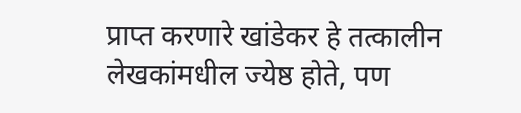प्राप्त करणारे खांडेकर हे तत्कालीन लेखकांमधील ज्येष्ठ होते, पण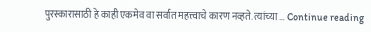पुरस्कारासाठी हे काही एकमेव वा सर्वात महत्त्वाचे कारण नव्हते. त्यांच्या … Continue reading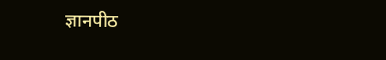ज्ञानपीठ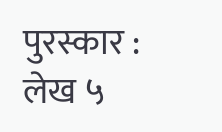पुरस्कार : लेख ५